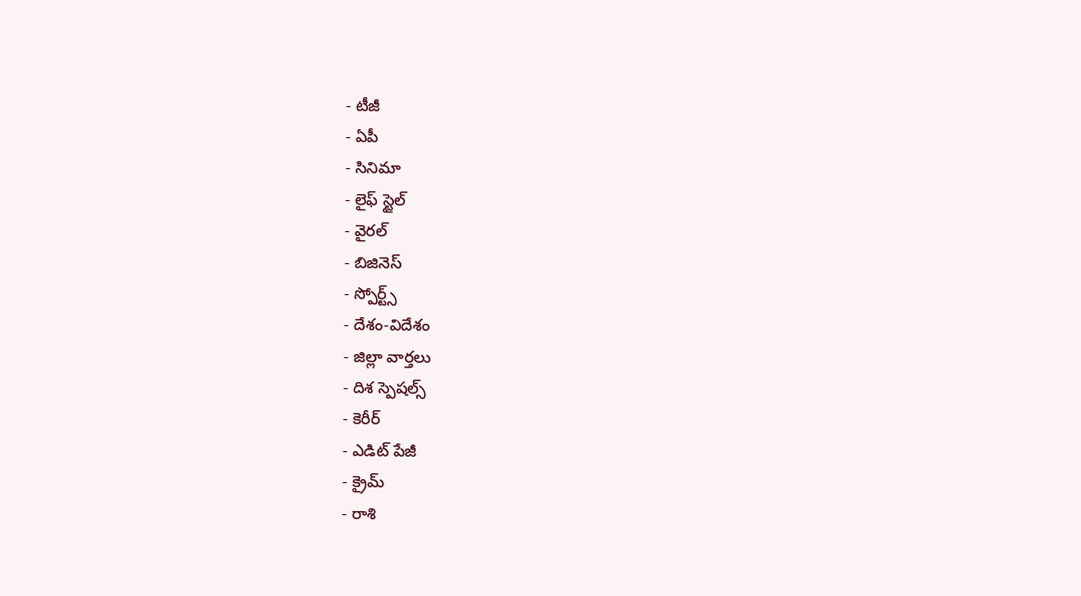- టీజీ
- ఏపీ
- సినిమా
- లైఫ్ స్టైల్
- వైరల్
- బిజినెస్
- స్పోర్ట్స్
- దేశం-విదేశం
- జిల్లా వార్తలు
- దిశ స్పెషల్స్
- కెరీర్
- ఎడిట్ పేజీ
- క్రైమ్
- రాశి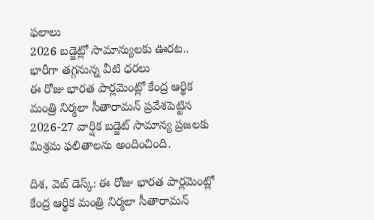ఫలాలు
2026 బడ్జెట్లో సామాన్యులకు ఊరట.. భారీగా తగ్గనున్న వీటి ధరలు
ఈ రోజు భారత పార్లమెంట్లో కేంద్ర ఆర్థిక మంత్రి నిర్మలా సీతారామన్ ప్రవేశపెట్టిన 2026-27 వార్షిక బడ్జెట్ సామాన్య ప్రజలకు మిశ్రమ ఫలితాలను అందించింది.

దిశ, వెబ్ డెస్క్: ఈ రోజు భారత పార్లమెంట్లో కేంద్ర ఆర్థిక మంత్రి నిర్మలా సీతారామన్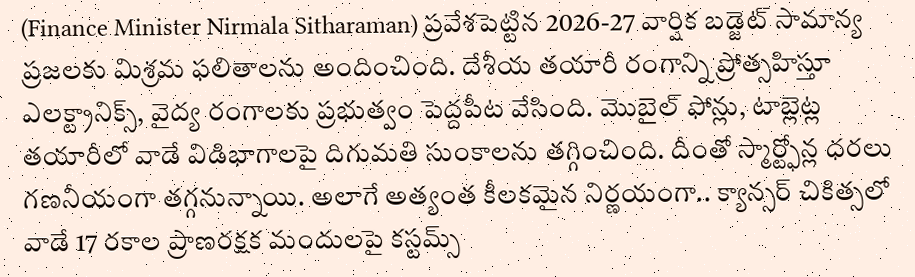(Finance Minister Nirmala Sitharaman) ప్రవేశపెట్టిన 2026-27 వార్షిక బడ్జెట్ సామాన్య ప్రజలకు మిశ్రమ ఫలితాలను అందించింది. దేశీయ తయారీ రంగాన్ని ప్రోత్సహిస్తూ ఎలక్ట్రానిక్స్, వైద్య రంగాలకు ప్రభుత్వం పెద్దపీట వేసింది. మొబైల్ ఫోన్లు, టాబ్లెట్ల తయారీలో వాడే విడిభాగాలపై దిగుమతి సుంకాలను తగ్గించింది. దీంతో స్మార్ట్ఫోన్ల ధరలు గణనీయంగా తగ్గనున్నాయి. అలాగే అత్యంత కీలకమైన నిర్ణయంగా.. క్యాన్సర్ చికిత్సలో వాడే 17 రకాల ప్రాణరక్షక మందులపై కస్టమ్స్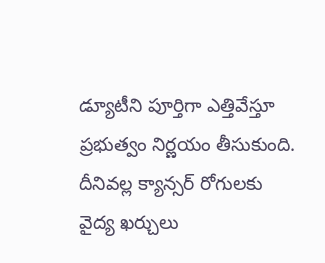డ్యూటీని పూర్తిగా ఎత్తివేస్తూ ప్రభుత్వం నిర్ణయం తీసుకుంది. దీనివల్ల క్యాన్సర్ రోగులకు వైద్య ఖర్చులు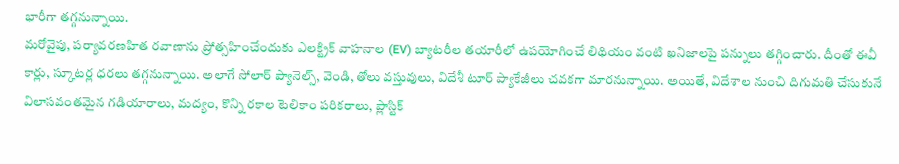భారీగా తగ్గనున్నాయి.
మరోవైపు, పర్యావరణహిత రవాణాను ప్రోత్సహించేందుకు ఎలక్ట్రిక్ వాహనాల (EV) బ్యాటరీల తయారీలో ఉపయోగించే లిథియం వంటి ఖనిజాలపై పన్నులు తగ్గించారు. దీంతో ఈవీ కార్లు, స్కూటర్ల ధరలు తగ్గనున్నాయి. అలాగే సోలార్ ప్యానెల్స్, వెండి, తోలు వస్తువులు, విదేశీ టూర్ ప్యాకేజీలు చవకగా మారనున్నాయి. అయితే, విదేశాల నుంచి దిగుమతి చేసుకునే విలాసవంతమైన గడియారాలు, మద్యం, కొన్ని రకాల టెలికాం పరికరాలు, ప్లాస్టిక్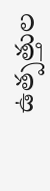ఉత్పత్తుల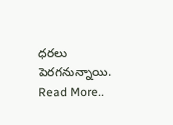ధరలు పెరగనున్నాయి.
Read More..